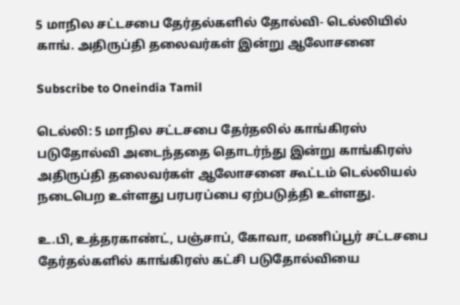5 மாநில சட்டசபை தேர்தல்களில் தோல்வி- டெல்லியில் காங். அதிருப்தி தலைவர்கள் இன்று ஆலோசனை

Subscribe to Oneindia Tamil

டெல்லி: 5 மாநில சட்டசபை தேர்தலில் காங்கிரஸ் படுதோல்வி அடைந்ததை தொடர்ந்து இன்று காங்கிரஸ் அதிருப்தி தலைவர்கள் ஆலோசனை கூட்டம் டெல்லியல் நடைபெற உள்ளது பரபரப்பை ஏற்படுத்தி உள்ளது.

உ.பி, உத்தரகாண்ட், பஞ்சாப், கோவா, மணிப்பூர் சட்டசபை தேர்தல்களில் காங்கிரஸ் கட்சி படுதோல்வியை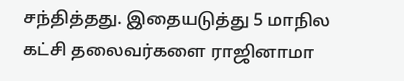சந்தித்தது. இதையடுத்து 5 மாநில கட்சி தலைவர்களை ராஜினாமா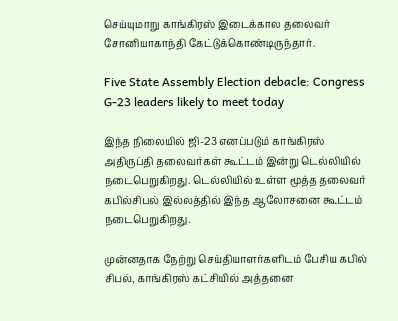செய்யுமாறு காங்கிரஸ் இடைக்கால தலைவர் சோனியாகாந்தி கேட்டுக்கொண்டிருந்தார்.

Five State Assembly Election debacle: Congress G-23 leaders likely to meet today

இந்த நிலையில் ஜி-23 எனப்படும் காங்கிரஸ் அதிருப்தி தலைவர்கள் கூட்டம் இன்று டெல்லியில் நடைபெறுகிறது. டெல்லியில் உள்ள மூத்த தலைவர் கபில்சிபல் இல்லத்தில் இந்த ஆலோசனை கூட்டம் நடைபெறுகிறது.

முன்னதாக நேற்று செய்தியாளர்களிடம் பேசிய கபில் சிபல், காங்கிரஸ் கட்சியில் அத்தனை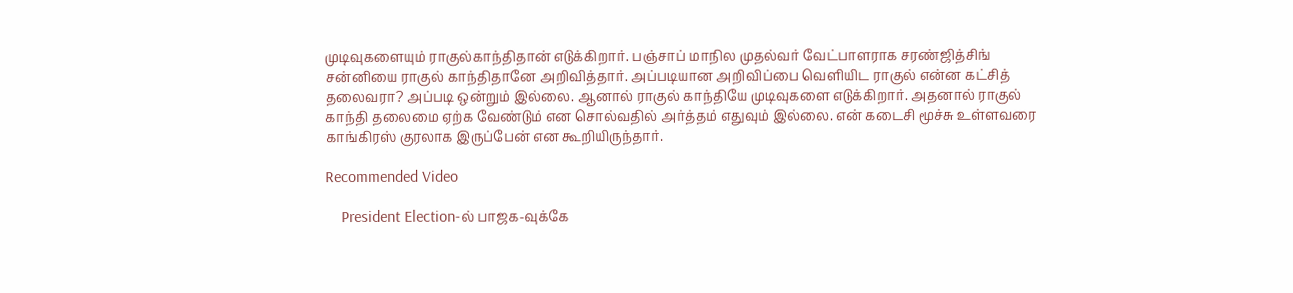முடிவுகளையும் ராகுல்காந்திதான் எடுக்கிறார். பஞ்சாப் மாநில முதல்வர் வேட்பாளராக சரண்ஜித்சிங் சன்னியை ராகுல் காந்திதானே அறிவித்தார். அப்படியான அறிவிப்பை வெளியிட ராகுல் என்ன கட்சித் தலைவரா? அப்படி ஒன்றும் இல்லை. ஆனால் ராகுல் காந்தியே முடிவுகளை எடுக்கிறார். அதனால் ராகுல் காந்தி தலைமை ஏற்க வேண்டும் என சொல்வதில் அர்த்தம் எதுவும் இல்லை. என் கடைசி மூச்சு உள்ளவரை காங்கிரஸ் குரலாக இருப்பேன் என கூறியிருந்தார்.

Recommended Video

    President Election-ல் பாஜக-வுக்கே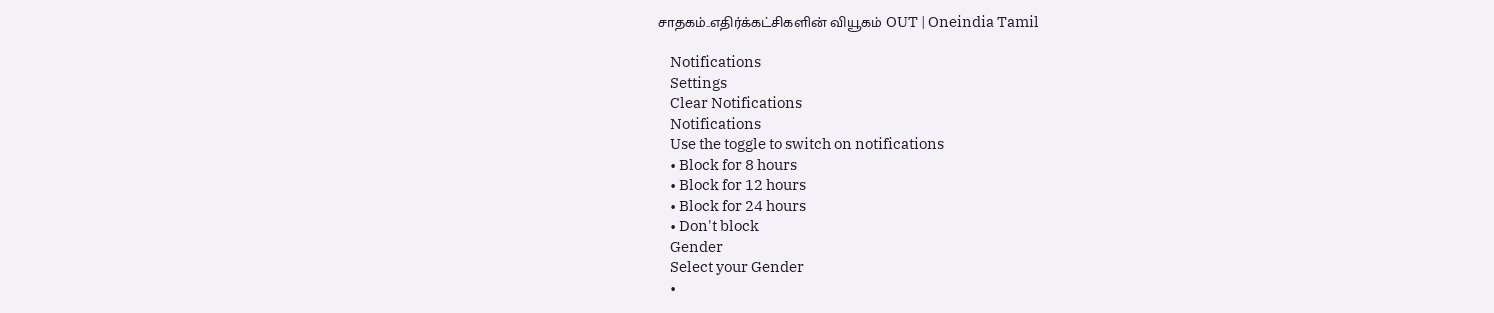சாதகம்..எதிர்க்கட்சிகளின் வியூகம் OUT | Oneindia Tamil

    Notifications
    Settings
    Clear Notifications
    Notifications
    Use the toggle to switch on notifications
    • Block for 8 hours
    • Block for 12 hours
    • Block for 24 hours
    • Don't block
    Gender
    Select your Gender
    •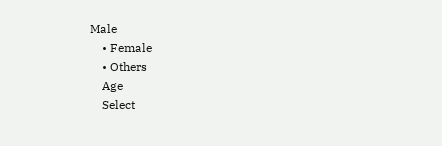Male
    • Female
    • Others
    Age
    Select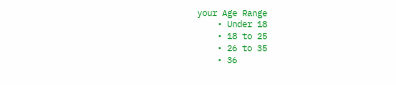your Age Range
    • Under 18
    • 18 to 25
    • 26 to 35
    • 36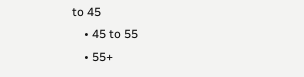to 45
    • 45 to 55
    • 55+